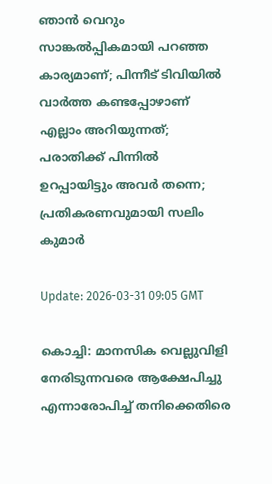ഞാൻ വെറും സാങ്കല്‍പ്പികമായി പറഞ്ഞ കാര്യമാണ്; പിന്നീട് ടിവിയിൽ വാര്‍ത്ത കണ്ടപ്പോഴാണ് എല്ലാം അറിയുന്നത്; പരാതിക്ക് പിന്നില്‍ ഉറപ്പായിട്ടും അവർ തന്നെ; പ്രതികരണവുമായി സലിം കുമാര്‍

Update: 2026-03-31 09:05 GMT

കൊച്ചി: മാനസിക വെല്ലുവിളി നേരിടുന്നവരെ ആക്ഷേപിച്ചു എന്നാരോപിച്ച് തനിക്കെതിരെ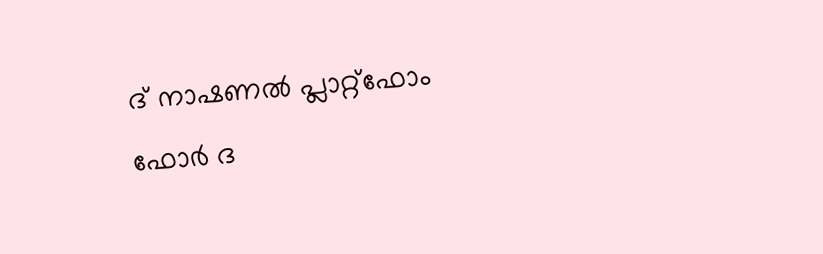ദ് നാഷണൽ പ്ലാറ്റ്ഫോം ഫോർ ദ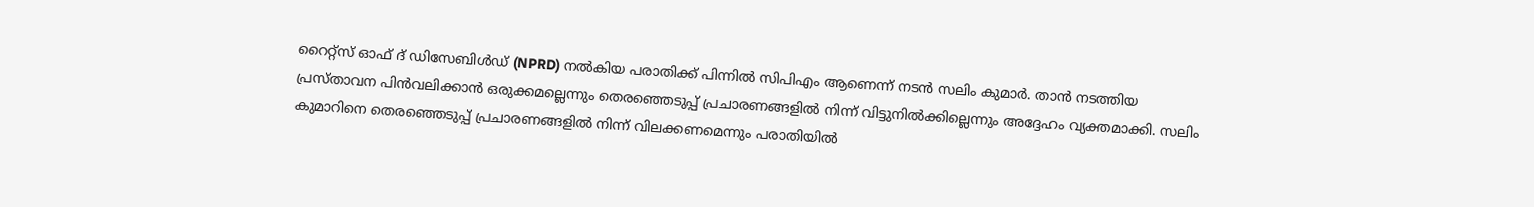റൈറ്റ്സ് ഓഫ് ദ് ഡിസേബിൾഡ് (NPRD) നൽകിയ പരാതിക്ക് പിന്നിൽ സിപിഎം ആണെന്ന് നടൻ സലിം കുമാർ. താൻ നടത്തിയ പ്രസ്താവന പിൻവലിക്കാൻ ഒരുക്കമല്ലെന്നും തെരഞ്ഞെടുപ്പ് പ്രചാരണങ്ങളിൽ നിന്ന് വിട്ടുനിൽക്കില്ലെന്നും അദ്ദേഹം വ്യക്തമാക്കി. സലിം കുമാറിനെ തെരഞ്ഞെടുപ്പ് പ്രചാരണങ്ങളിൽ നിന്ന് വിലക്കണമെന്നും പരാതിയിൽ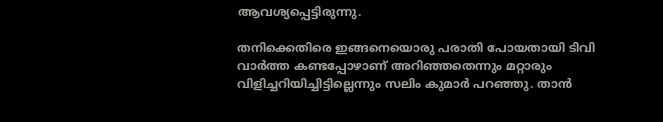ആവശ്യപ്പെട്ടിരുന്നു.

തനിക്കെതിരെ ഇങ്ങനെയൊരു പരാതി പോയതായി ടിവി വാർത്ത കണ്ടപ്പോഴാണ് അറിഞ്ഞതെന്നും മറ്റാരും വിളിച്ചറിയിച്ചിട്ടില്ലെന്നും സലിം കുമാർ പറഞ്ഞു. താൻ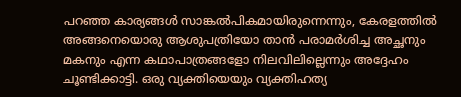പറഞ്ഞ കാര്യങ്ങൾ സാങ്കൽപികമായിരുന്നെന്നും, കേരളത്തിൽ അങ്ങനെയൊരു ആശുപത്രിയോ താൻ പരാമർശിച്ച അച്ഛനും മകനും എന്ന കഥാപാത്രങ്ങളോ നിലവിലില്ലെന്നും അദ്ദേഹം ചൂണ്ടിക്കാട്ടി. ഒരു വ്യക്തിയെയും വ്യക്തിഹത്യ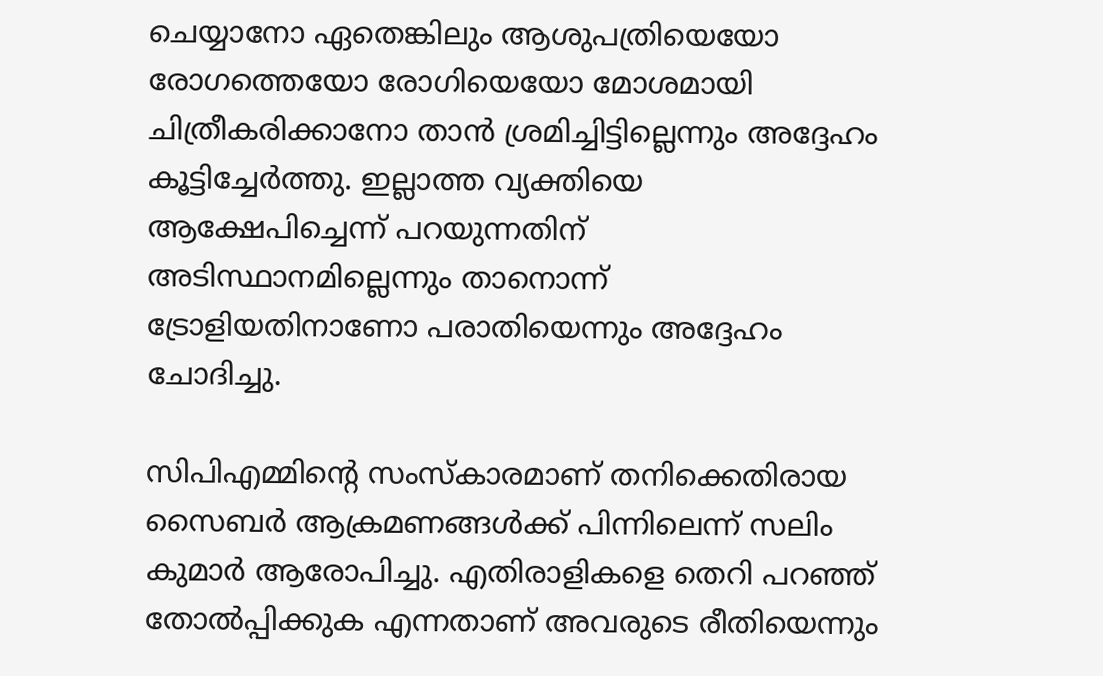ചെയ്യാനോ ഏതെങ്കിലും ആശുപത്രിയെയോ രോഗത്തെയോ രോഗിയെയോ മോശമായി ചിത്രീകരിക്കാനോ താൻ ശ്രമിച്ചിട്ടില്ലെന്നും അദ്ദേഹം കൂട്ടിച്ചേർത്തു. ഇല്ലാത്ത വ്യക്തിയെ ആക്ഷേപിച്ചെന്ന് പറയുന്നതിന് അടിസ്ഥാനമില്ലെന്നും താനൊന്ന് ട്രോളിയതിനാണോ പരാതിയെന്നും അദ്ദേഹം ചോദിച്ചു.

സിപിഎമ്മിന്‍റെ സംസ്കാരമാണ് തനിക്കെതിരായ സൈബർ ആക്രമണങ്ങൾക്ക് പിന്നിലെന്ന് സലിം കുമാർ ആരോപിച്ചു. എതിരാളികളെ തെറി പറഞ്ഞ് തോൽപ്പിക്കുക എന്നതാണ് അവരുടെ രീതിയെന്നും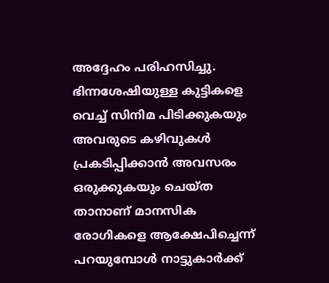അദ്ദേഹം പരിഹസിച്ചു. ഭിന്നശേഷിയുള്ള കുട്ടികളെ വെച്ച് സിനിമ പിടിക്കുകയും അവരുടെ കഴിവുകൾ പ്രകടിപ്പിക്കാൻ അവസരം ഒരുക്കുകയും ചെയ്ത താനാണ് മാനസിക രോഗികളെ ആക്ഷേപിച്ചെന്ന് പറയുമ്പോൾ നാട്ടുകാർക്ക്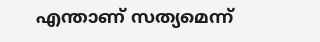എന്താണ് സത്യമെന്ന്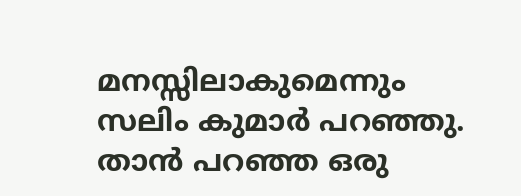മനസ്സിലാകുമെന്നും സലിം കുമാർ പറഞ്ഞു. താൻ പറഞ്ഞ ഒരു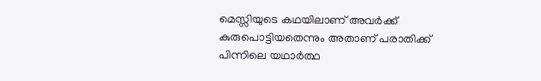മെസ്സിയുടെ കഥയിലാണ് അവർക്ക് കുരുപൊട്ടിയതെന്നും അതാണ് പരാതിക്ക് പിന്നിലെ യഥാർത്ഥ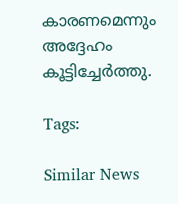കാരണമെന്നും അദ്ദേഹം കൂട്ടിച്ചേർത്തു.

Tags:

Similar News